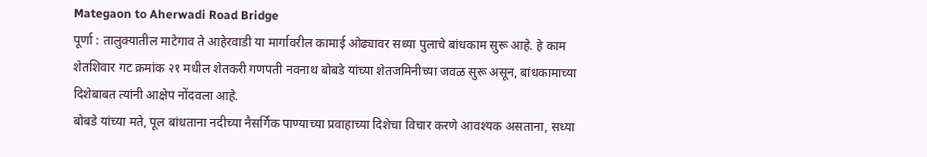Mategaon to Aherwadi Road Bridge
पूर्णा : तालुक्यातील माटेगाव ते आहेरवाडी या मार्गावरील कामाई ओढ्यावर सध्या पुलाचे बांधकाम सुरू आहे. हे काम शेतशिवार गट क्रमांक २१ मधील शेतकरी गणपती नवनाथ बोबडे यांच्या शेतजमिनीच्या जवळ सुरू असून, बांधकामाच्या दिशेबाबत त्यांनी आक्षेप नोंदवला आहे.
बोबडे यांच्या मते, पूल बांधताना नदीच्या नैसर्गिक पाण्याच्या प्रवाहाच्या दिशेचा विचार करणे आवश्यक असताना, सध्या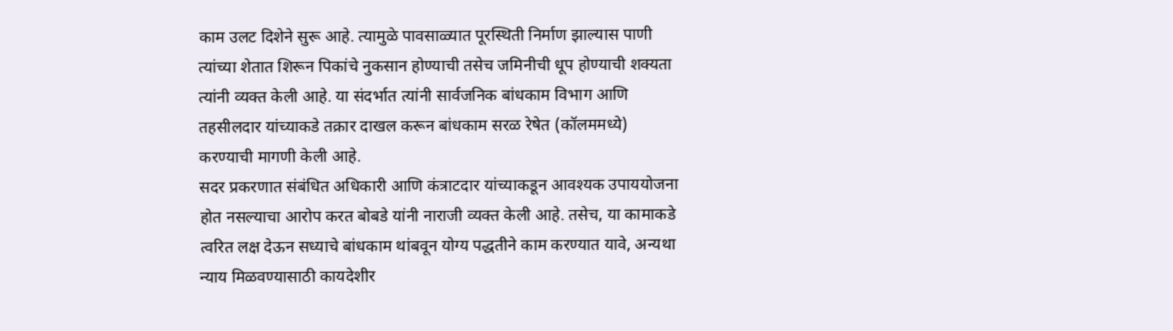काम उलट दिशेने सुरू आहे. त्यामुळे पावसाळ्यात पूरस्थिती निर्माण झाल्यास पाणी त्यांच्या शेतात शिरून पिकांचे नुकसान होण्याची तसेच जमिनीची धूप होण्याची शक्यता त्यांनी व्यक्त केली आहे. या संदर्भात त्यांनी सार्वजनिक बांधकाम विभाग आणि तहसीलदार यांच्याकडे तक्रार दाखल करून बांधकाम सरळ रेषेत (कॉलममध्ये) करण्याची मागणी केली आहे.
सदर प्रकरणात संबंधित अधिकारी आणि कंत्राटदार यांच्याकडून आवश्यक उपाययोजना होत नसल्याचा आरोप करत बोबडे यांनी नाराजी व्यक्त केली आहे. तसेच, या कामाकडे त्वरित लक्ष देऊन सध्याचे बांधकाम थांबवून योग्य पद्धतीने काम करण्यात यावे, अन्यथा न्याय मिळवण्यासाठी कायदेशीर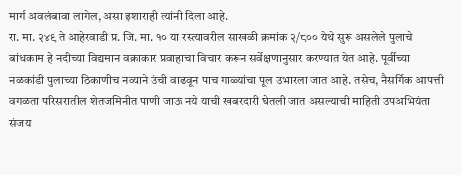मार्ग अवलंबावा लागेल, असा इशाराही त्यांनी दिला आहे.
रा. मा. २४९ ते आहेरवाडी प्र. जि. मा. १० या रस्त्यावरील साखळी क्रमांक २/८०० येथे सुरू असलेले पुलाचे बांधकाम हे नदीच्या विद्यमान वक्राकार प्रवाहाचा विचार करून सर्वेक्षणानुसार करण्यात येत आहे. पूर्वीच्या नळकांडी पुलाच्या ठिकाणीच नव्याने उंची वाढवून पाच गाळ्यांचा पूल उभारला जात आहे. तसेच, नैसर्गिक आपत्ती वगळता परिसरातील शेतजमिनीत पाणी जाऊ नये याची खबरदारी घेतली जात असल्याची माहिती उपअभियंता संजय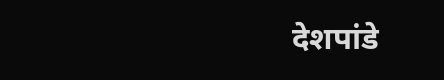देशपांडे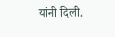यांनी दिली.